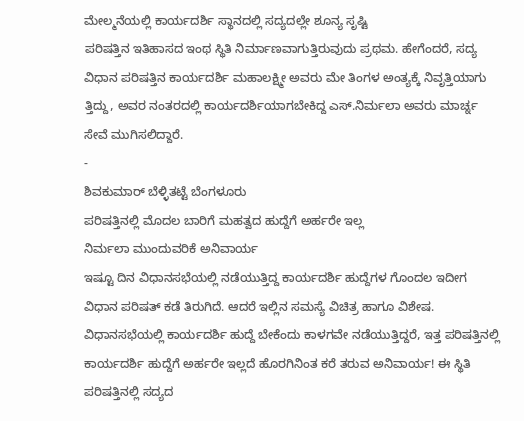ಮೇಲ್ಮನೆಯಲ್ಲಿ ಕಾರ್ಯದರ್ಶಿ ಸ್ಥಾನದಲ್ಲಿ ಸದ್ಯದಲ್ಲೇ ಶೂನ್ಯ ಸೃಷ್ಟಿ
ಪರಿಷತ್ತಿನ ಇತಿಹಾಸದ ಇಂಥ ಸ್ಥಿತಿ ನಿರ್ಮಾಣವಾಗುತ್ತಿರುವುದು ಪ್ರಥಮ. ಹೇಗೆಂದರೆ, ಸದ್ಯ ವಿಧಾನ ಪರಿಷತ್ತಿನ ಕಾರ್ಯದರ್ಶಿ ಮಹಾಲಕ್ಷ್ಮೀ ಅವರು ಮೇ ತಿಂಗಳ ಅಂತ್ಯಕ್ಕೆ ನಿವೃತ್ತಿಯಾಗು ತ್ತಿದ್ದು, ಅವರ ನಂತರದಲ್ಲಿ ಕಾರ್ಯದರ್ಶಿಯಾಗಬೇಕಿದ್ದ ಎಸ್.ನಿರ್ಮಲಾ ಅವರು ಮಾರ್ಚ್ನ ಸೇವೆ ಮುಗಿಸಲಿದ್ದಾರೆ.
-
ಶಿವಕುಮಾರ್ ಬೆಳ್ಳಿತಟ್ಟೆ ಬೆಂಗಳೂರು
ಪರಿಷತ್ತಿನಲ್ಲಿ ಮೊದಲ ಬಾರಿಗೆ ಮಹತ್ವದ ಹುದ್ದೆಗೆ ಅರ್ಹರೇ ಇಲ್ಲ
ನಿರ್ಮಲಾ ಮುಂದುವರಿಕೆ ಅನಿವಾರ್ಯ
ಇಷ್ಟೂ ದಿನ ವಿಧಾನಸಭೆಯಲ್ಲಿ ನಡೆಯುತ್ತಿದ್ದ ಕಾರ್ಯದರ್ಶಿ ಹುದ್ದೆಗಳ ಗೊಂದಲ ಇದೀಗ ವಿಧಾನ ಪರಿಷತ್ ಕಡೆ ತಿರುಗಿದೆ. ಆದರೆ ಇಲ್ಲಿನ ಸಮಸ್ಯೆ ವಿಚಿತ್ರ ಹಾಗೂ ವಿಶೇಷ. ವಿಧಾನಸಭೆಯಲ್ಲಿ ಕಾರ್ಯದರ್ಶಿ ಹುದ್ದೆ ಬೇಕೆಂದು ಕಾಳಗವೇ ನಡೆಯುತ್ತಿದ್ದರೆ, ಇತ್ತ ಪರಿಷತ್ತಿನಲ್ಲಿ ಕಾರ್ಯದರ್ಶಿ ಹುದ್ದೆಗೆ ಅರ್ಹರೇ ಇಲ್ಲದೆ ಹೊರಗಿನಿಂತ ಕರೆ ತರುವ ಅನಿವಾರ್ಯ! ಈ ಸ್ಥಿತಿ ಪರಿಷತ್ತಿನಲ್ಲಿ ಸದ್ಯದ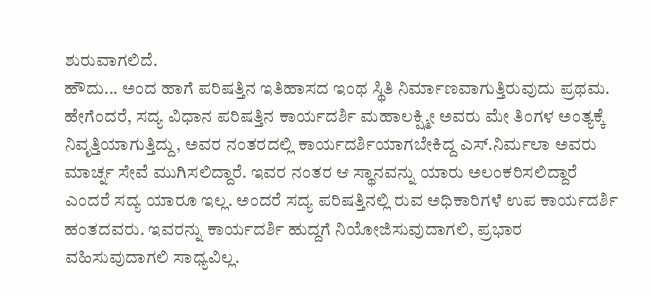ಶುರುವಾಗಲಿದೆ.
ಹೌದು... ಅಂದ ಹಾಗೆ ಪರಿಷತ್ತಿನ ಇತಿಹಾಸದ ಇಂಥ ಸ್ಥಿತಿ ನಿರ್ಮಾಣವಾಗುತ್ತಿರುವುದು ಪ್ರಥಮ. ಹೇಗೆಂದರೆ, ಸದ್ಯ ವಿಧಾನ ಪರಿಷತ್ತಿನ ಕಾರ್ಯದರ್ಶಿ ಮಹಾಲಕ್ಷ್ಮೀ ಅವರು ಮೇ ತಿಂಗಳ ಅಂತ್ಯಕ್ಕೆ ನಿವೃತ್ತಿಯಾಗುತ್ತಿದ್ದು, ಅವರ ನಂತರದಲ್ಲಿ ಕಾರ್ಯದರ್ಶಿಯಾಗಬೇಕಿದ್ದ ಎಸ್.ನಿರ್ಮಲಾ ಅವರು ಮಾರ್ಚ್ನ ಸೇವೆ ಮುಗಿಸಲಿದ್ದಾರೆ. ಇವರ ನಂತರ ಆ ಸ್ಥಾನವನ್ನು ಯಾರು ಅಲಂಕರಿಸಲಿದ್ದಾರೆ ಎಂದರೆ ಸದ್ಯ ಯಾರೂ ಇಲ್ಲ. ಅಂದರೆ ಸದ್ಯ ಪರಿಷತ್ತಿನಲ್ಲಿ ರುವ ಅಧಿಕಾರಿಗಳೆ ಉಪ ಕಾರ್ಯದರ್ಶಿ ಹಂತದವರು. ಇವರನ್ನು ಕಾರ್ಯದರ್ಶಿ ಹುದ್ದಗೆ ನಿಯೋಜಿಸುವುದಾಗಲಿ, ಪ್ರಭಾರ ವಹಿಸುವುದಾಗಲಿ ಸಾಧ್ಯವಿಲ್ಲ.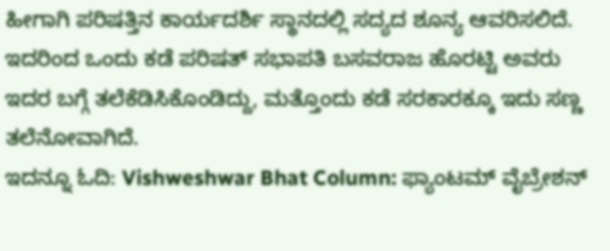ಹೀಗಾಗಿ ಪರಿಷತ್ತಿನ ಕಾರ್ಯದರ್ಶಿ ಸ್ಥಾನದಲ್ಲಿ ಸದ್ಯದ ಶೂನ್ಯ ಆವರಿಸಲಿದೆ. ಇದರಿಂದ ಒಂದು ಕಡೆ ಪರಿಷತ್ ಸಭಾಪತಿ ಬಸವರಾಜ ಹೊರಟ್ಟಿ ಅವರು ಇದರ ಬಗ್ಗೆ ತಲೆಕೆಡಿಸಿಕೊಂಡಿದ್ದು, ಮತ್ತೊಂದು ಕಡೆ ಸರಕಾರಕ್ಕೂ ಇದು ಸಣ್ಣ ತಲೆನೋವಾಗಿದೆ.
ಇದನ್ನೂ ಓದಿ: Vishweshwar Bhat Column: ಫ್ಯಾಂಟಮ್ ವೈಬ್ರೇಶನ್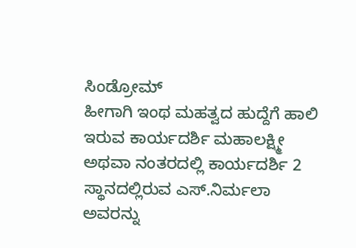ಸಿಂಡ್ರೋಮ್
ಹೀಗಾಗಿ ಇಂಥ ಮಹತ್ವದ ಹುದ್ದೆಗೆ ಹಾಲಿ ಇರುವ ಕಾರ್ಯದರ್ಶಿ ಮಹಾಲಕ್ಷ್ಮೀ ಅಥವಾ ನಂತರದಲ್ಲಿ ಕಾರ್ಯದರ್ಶಿ 2 ಸ್ಥಾನದಲ್ಲಿರುವ ಎಸ್.ನಿರ್ಮಲಾ ಅವರನ್ನು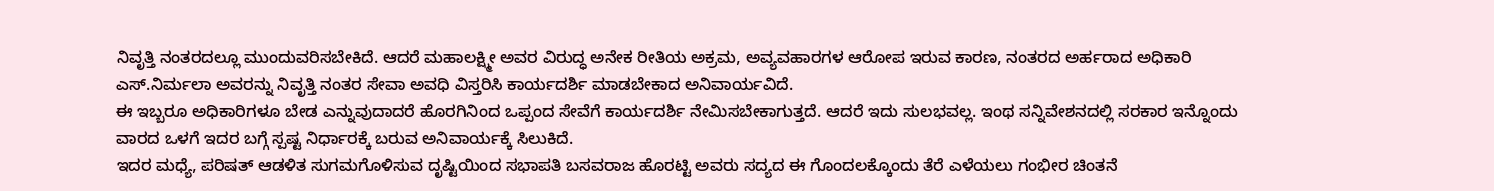ನಿವೃತ್ತಿ ನಂತರದಲ್ಲೂ ಮುಂದುವರಿಸಬೇಕಿದೆ. ಆದರೆ ಮಹಾಲಕ್ಷ್ಮೀ ಅವರ ವಿರುದ್ಧ ಅನೇಕ ರೀತಿಯ ಅಕ್ರಮ, ಅವ್ಯವಹಾರಗಳ ಆರೋಪ ಇರುವ ಕಾರಣ, ನಂತರದ ಅರ್ಹರಾದ ಅಧಿಕಾರಿ ಎಸ್.ನಿರ್ಮಲಾ ಅವರನ್ನು ನಿವೃತ್ತಿ ನಂತರ ಸೇವಾ ಅವಧಿ ವಿಸ್ತರಿಸಿ ಕಾರ್ಯದರ್ಶಿ ಮಾಡಬೇಕಾದ ಅನಿವಾರ್ಯವಿದೆ.
ಈ ಇಬ್ಬರೂ ಅಧಿಕಾರಿಗಳೂ ಬೇಡ ಎನ್ನುವುದಾದರೆ ಹೊರಗಿನಿಂದ ಒಪ್ಪಂದ ಸೇವೆಗೆ ಕಾರ್ಯದರ್ಶಿ ನೇಮಿಸಬೇಕಾಗುತ್ತದೆ. ಆದರೆ ಇದು ಸುಲಭವಲ್ಲ. ಇಂಥ ಸನ್ನಿವೇಶನದಲ್ಲಿ ಸರಕಾರ ಇನ್ನೊಂದು ವಾರದ ಒಳಗೆ ಇದರ ಬಗ್ಗೆ ಸ್ಪಷ್ಟ ನಿರ್ಧಾರಕ್ಕೆ ಬರುವ ಅನಿವಾರ್ಯಕ್ಕೆ ಸಿಲುಕಿದೆ.
ಇದರ ಮಧ್ಯೆ, ಪರಿಷತ್ ಆಡಳಿತ ಸುಗಮಗೊಳಿಸುವ ದೃಷ್ಟಿಯಿಂದ ಸಭಾಪತಿ ಬಸವರಾಜ ಹೊರಟ್ಟಿ ಅವರು ಸದ್ಯದ ಈ ಗೊಂದಲಕ್ಕೊಂದು ತೆರೆ ಎಳೆಯಲು ಗಂಭೀರ ಚಿಂತನೆ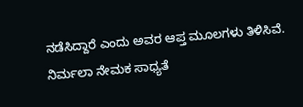ನಡೆಸಿದ್ದಾರೆ ಎಂದು ಅವರ ಆಪ್ತ ಮೂಲಗಳು ತಿಳಿಸಿವೆ.
ನಿರ್ಮಲಾ ನೇಮಕ ಸಾಧ್ಯತೆ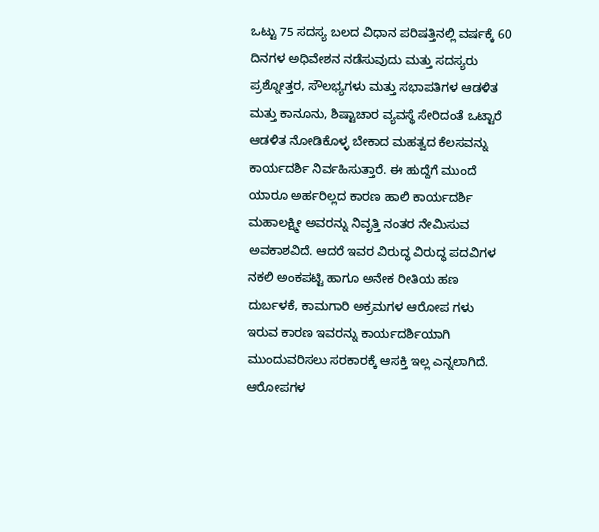ಒಟ್ಟು 75 ಸದಸ್ಯ ಬಲದ ವಿಧಾನ ಪರಿಷತ್ತಿನಲ್ಲಿ ವರ್ಷಕ್ಕೆ 60 ದಿನಗಳ ಅಧಿವೇಶನ ನಡೆಸುವುದು ಮತ್ತು ಸದಸ್ಯರು ಪ್ರಶ್ನೋತ್ತರ, ಸೌಲಭ್ಯಗಳು ಮತ್ತು ಸಭಾಪತಿಗಳ ಆಡಳಿತ ಮತ್ತು ಕಾನೂನು, ಶಿಷ್ಟಾಚಾರ ವ್ಯವಸ್ಥೆ ಸೇರಿದಂತೆ ಒಟ್ಟಾರೆ ಆಡಳಿತ ನೋಡಿಕೊಳ್ಳ ಬೇಕಾದ ಮಹತ್ವದ ಕೆಲಸವನ್ನು ಕಾರ್ಯದರ್ಶಿ ನಿರ್ವಹಿಸುತ್ತಾರೆ. ಈ ಹುದ್ದೆಗೆ ಮುಂದೆ ಯಾರೂ ಅರ್ಹರಿಲ್ಲದ ಕಾರಣ ಹಾಲಿ ಕಾರ್ಯದರ್ಶಿ ಮಹಾಲಕ್ಷ್ಮೀ ಅವರನ್ನು ನಿವೃತ್ತಿ ನಂತರ ನೇಮಿಸುವ ಅವಕಾಶವಿದೆ. ಆದರೆ ಇವರ ವಿರುದ್ಧ ವಿರುದ್ಧ ಪದವಿಗಳ ನಕಲಿ ಅಂಕಪಟ್ಟಿ ಹಾಗೂ ಅನೇಕ ರೀತಿಯ ಹಣ ದುರ್ಬಳಕೆ, ಕಾಮಗಾರಿ ಅಕ್ರಮಗಳ ಆರೋಪ ಗಳು ಇರುವ ಕಾರಣ ಇವರನ್ನು ಕಾರ್ಯದರ್ಶಿಯಾಗಿ ಮುಂದುವರಿಸಲು ಸರಕಾರಕ್ಕೆ ಆಸಕ್ತಿ ಇಲ್ಲ ಎನ್ನಲಾಗಿದೆ. ಆರೋಪಗಳ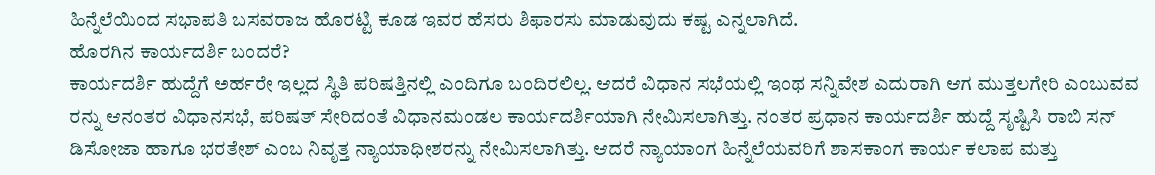ಹಿನ್ನೆಲೆಯಿಂದ ಸಭಾಪತಿ ಬಸವರಾಜ ಹೊರಟ್ಟಿ ಕೂಡ ಇವರ ಹೆಸರು ಶಿಫಾರಸು ಮಾಡುವುದು ಕಷ್ಟ ಎನ್ನಲಾಗಿದೆ.
ಹೊರಗಿನ ಕಾರ್ಯದರ್ಶಿ ಬಂದರೆ?
ಕಾರ್ಯದರ್ಶಿ ಹುದ್ದೆಗೆ ಅರ್ಹರೇ ಇಲ್ಲದ ಸ್ಥಿತಿ ಪರಿಷತ್ತಿನಲ್ಲಿ ಎಂದಿಗೂ ಬಂದಿರಲಿಲ್ಲ. ಆದರೆ ವಿಧಾನ ಸಭೆಯಲ್ಲಿ ಇಂಥ ಸನ್ನಿವೇಶ ಎದುರಾಗಿ ಆಗ ಮುತ್ತಲಗೇರಿ ಎಂಬುವವ ರನ್ನು ಆನಂತರ ವಿಧಾನಸಭೆ, ಪರಿಷತ್ ಸೇರಿದಂತೆ ವಿಧಾನಮಂಡಲ ಕಾರ್ಯದರ್ಶಿಯಾಗಿ ನೇಮಿಸಲಾಗಿತ್ತು. ನಂತರ ಪ್ರಧಾನ ಕಾರ್ಯದರ್ಶಿ ಹುದ್ದೆ ಸೃಷ್ಟಿಸಿ ರಾಬಿ ಸನ್ ಡಿಸೋಜಾ ಹಾಗೂ ಭರತೇಶ್ ಎಂಬ ನಿವೃತ್ತ ನ್ಯಾಯಾಧೀಶರನ್ನು ನೇಮಿಸಲಾಗಿತ್ತು. ಆದರೆ ನ್ಯಾಯಾಂಗ ಹಿನ್ನೆಲೆಯವರಿಗೆ ಶಾಸಕಾಂಗ ಕಾರ್ಯ ಕಲಾಪ ಮತ್ತು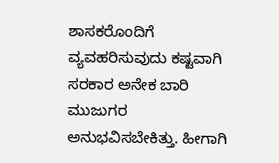ಶಾಸಕರೊಂದಿಗೆ ವ್ಯವಹರಿಸುವುದು ಕಷ್ಟವಾಗಿ ಸರಕಾರ ಅನೇಕ ಬಾರಿ ಮುಜುಗರ ಅನುಭವಿಸಬೇಕಿತ್ತು. ಹೀಗಾಗಿ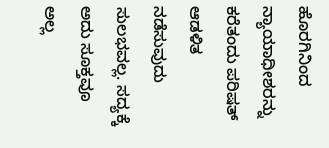ಹೊರಗಿನಿಂದ ನ್ಯಾಯಾಧೀಶರನ್ನು ಕರೆತಂದು ಪರಿಷತ್ ಆಡಳಿತ ನಡೆಸುವುದು ಸುಲಭವಲ್ಲ. ಸದ್ಯಕ್ಕೆ ಅದು ಸೂಕ್ತವೂ ಅಲ್ಲ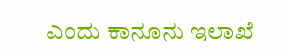ಎಂದು ಕಾನೂನು ಇಲಾಖೆ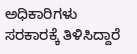ಅಧಿಕಾರಿಗಳು ಸರಕಾರಕ್ಕೆ ತಿಳಿಸಿದ್ದಾರೆ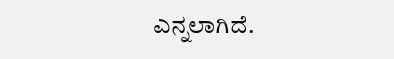ಎನ್ನಲಾಗಿದೆ.